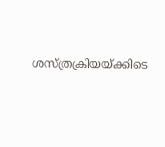ശസ്ത്രക്രിയയ്ക്കിടെ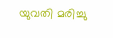യുവതി മരിച്ചു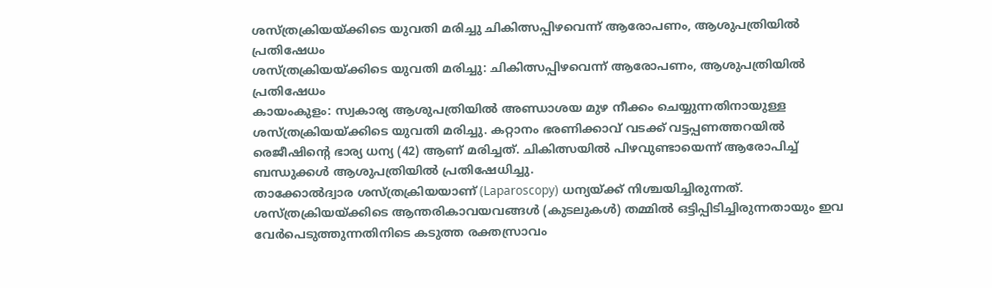ശസ്ത്രക്രിയയ്ക്കിടെ യുവതി മരിച്ചു ചികിത്സപ്പിഴവെന്ന് ആരോപണം, ആശുപത്രിയിൽ പ്രതിഷേധം
ശസ്ത്രക്രിയയ്ക്കിടെ യുവതി മരിച്ചു: ചികിത്സപ്പിഴവെന്ന് ആരോപണം, ആശുപത്രിയിൽ പ്രതിഷേധം
കായംകുളം: സ്വകാര്യ ആശുപത്രിയിൽ അണ്ഡാശയ മുഴ നീക്കം ചെയ്യുന്നതിനായുള്ള ശസ്ത്രക്രിയയ്ക്കിടെ യുവതി മരിച്ചു. കറ്റാനം ഭരണിക്കാവ് വടക്ക് വട്ടപ്പണത്തറയിൽ രെജീഷിന്റെ ഭാര്യ ധന്യ (42) ആണ് മരിച്ചത്. ചികിത്സയിൽ പിഴവുണ്ടായെന്ന് ആരോപിച്ച് ബന്ധുക്കൾ ആശുപത്രിയിൽ പ്രതിഷേധിച്ചു.
താക്കോൽദ്വാര ശസ്ത്രക്രിയയാണ് (Laparoscopy) ധന്യയ്ക്ക് നിശ്ചയിച്ചിരുന്നത്. ശസ്ത്രക്രിയയ്ക്കിടെ ആന്തരികാവയവങ്ങൾ (കുടലുകൾ) തമ്മിൽ ഒട്ടിപ്പിടിച്ചിരുന്നതായും ഇവ വേർപെടുത്തുന്നതിനിടെ കടുത്ത രക്തസ്രാവം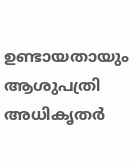ഉണ്ടായതായും ആശുപത്രി അധികൃതർ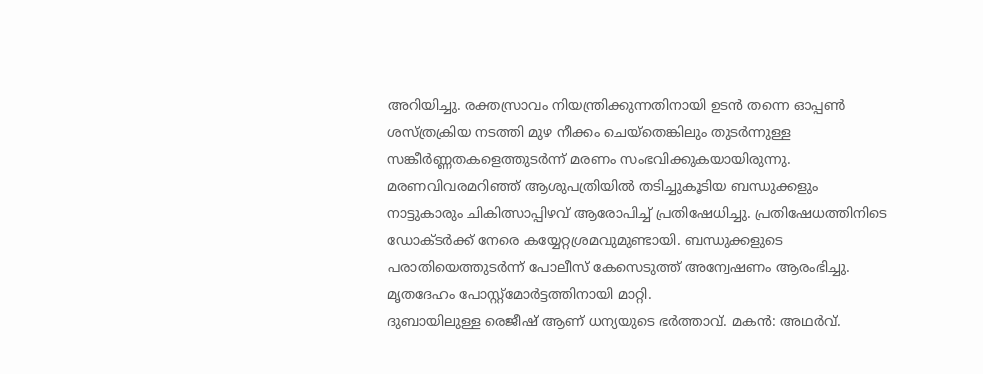അറിയിച്ചു. രക്തസ്രാവം നിയന്ത്രിക്കുന്നതിനായി ഉടൻ തന്നെ ഓപ്പൺ ശസ്ത്രക്രിയ നടത്തി മുഴ നീക്കം ചെയ്തെങ്കിലും തുടർന്നുള്ള സങ്കീർണ്ണതകളെത്തുടർന്ന് മരണം സംഭവിക്കുകയായിരുന്നു.
മരണവിവരമറിഞ്ഞ് ആശുപത്രിയിൽ തടിച്ചുകൂടിയ ബന്ധുക്കളും നാട്ടുകാരും ചികിത്സാപ്പിഴവ് ആരോപിച്ച് പ്രതിഷേധിച്ചു. പ്രതിഷേധത്തിനിടെ ഡോക്ടർക്ക് നേരെ കയ്യേറ്റശ്രമവുമുണ്ടായി. ബന്ധുക്കളുടെ പരാതിയെത്തുടർന്ന് പോലീസ് കേസെടുത്ത് അന്വേഷണം ആരംഭിച്ചു. മൃതദേഹം പോസ്റ്റ്മോർട്ടത്തിനായി മാറ്റി.
ദുബായിലുള്ള രെജീഷ് ആണ് ധന്യയുടെ ഭർത്താവ്. മകൻ: അഥർവ്.